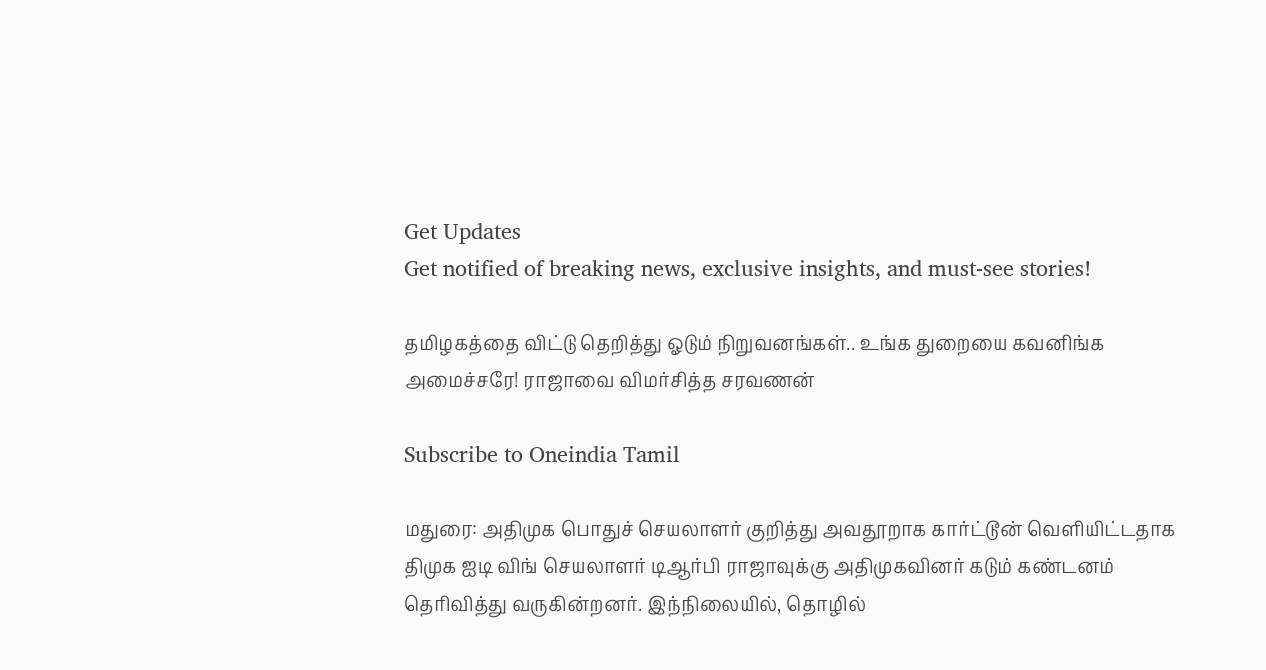Get Updates
Get notified of breaking news, exclusive insights, and must-see stories!

தமிழகத்தை விட்டு தெறித்து ஓடும் நிறுவனங்கள்.. உங்க துறையை கவனிங்க அமைச்சரே! ராஜாவை விமர்சித்த சரவணன்

Subscribe to Oneindia Tamil

மதுரை: அதிமுக பொதுச் செயலாளர் குறித்து அவதூறாக கார்ட்டூன் வெளியிட்டதாக திமுக ஐடி விங் செயலாளர் டிஆர்பி ராஜாவுக்கு அதிமுகவினர் கடும் கண்டனம் தெரிவித்து வருகின்றனர். இந்நிலையில், தொழில்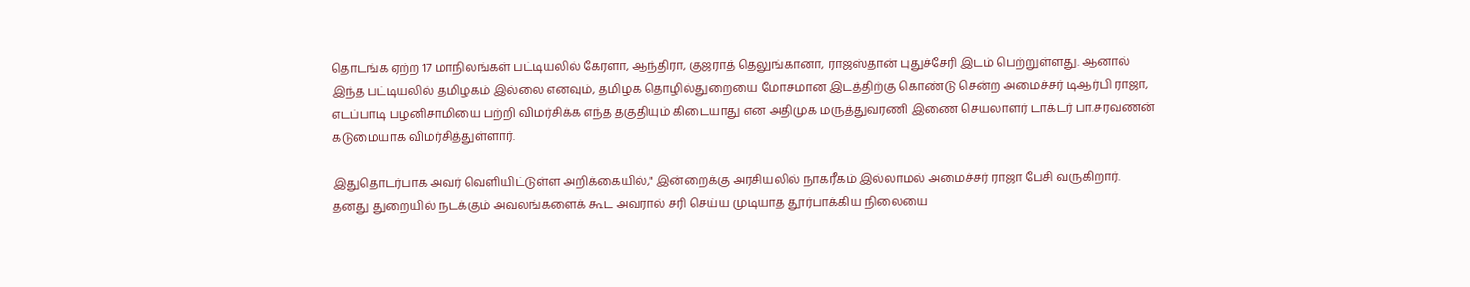தொடங்க ஏற்ற 17 மாநிலங்கள் பட்டியலில் கேரளா, ஆந்திரா, குஜராத் தெலுங்கானா, ராஜஸ்தான் புதுச்சேரி இடம் பெற்றுள்ளது. ஆனால் இந்த பட்டியலில் தமிழகம் இல்லை எனவும், தமிழக தொழில்துறையை மோசமான இடத்திற்கு கொண்டு சென்ற அமைச்சர் டிஆர்பி ராஜா, எடப்பாடி பழனிசாமியை பற்றி விமர்சிக்க எந்த தகுதியும் கிடையாது என அதிமுக மருத்துவரணி இணை செயலாளர் டாக்டர் பா.சரவணன் கடுமையாக விமர்சித்துள்ளார்.

இதுதொடர்பாக அவர் வெளியிட்டுள்ள அறிக்கையில்," இன்றைக்கு அரசியலில் நாகரீகம் இல்லாமல் அமைச்சர் ராஜா பேசி வருகிறார். தனது துறையில் நடக்கும் அவலங்களைக் கூட அவரால் சரி செய்ய முடியாத தூர்பாக்கிய நிலையை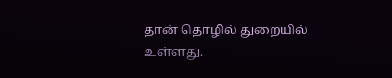தான் தொழில் துறையில் உள்ளது.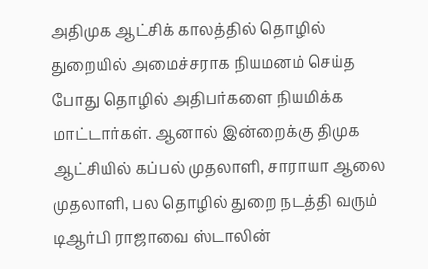அதிமுக ஆட்சிக் காலத்தில் தொழில் துறையில் அமைச்சராக நியமனம் செய்த போது தொழில் அதிபர்களை நியமிக்க மாட்டார்கள். ஆனால் இன்றைக்கு திமுக ஆட்சியில் கப்பல் முதலாளி, சாராயா ஆலை முதலாளி, பல தொழில் துறை நடத்தி வரும் டிஆர்பி ராஜாவை ஸ்டாலின்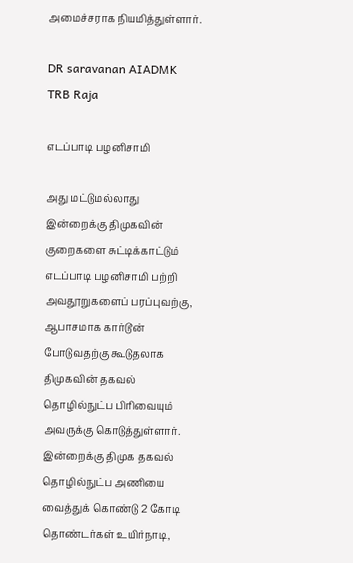அமைச்சராக நியமித்துள்ளார்.

DR saravanan AIADMK TRB Raja

எடப்பாடி பழனிசாமி

அது மட்டுமல்லாது இன்றைக்கு திமுகவின் குறைகளை சுட்டிக்காட்டும் எடப்பாடி பழனிசாமி பற்றி அவதூறுகளைப் பரப்புவற்கு, ஆபாசமாக கார்டூன் போடுவதற்கு கூடுதலாக திமுகவின் தகவல் தொழில்நுட்ப பிரிவையும் அவருக்கு கொடுத்துள்ளார். இன்றைக்கு திமுக தகவல் தொழில்நுட்ப அணியை வைத்துக் கொண்டு 2 கோடி தொண்டர்கள் உயிர்நாடி,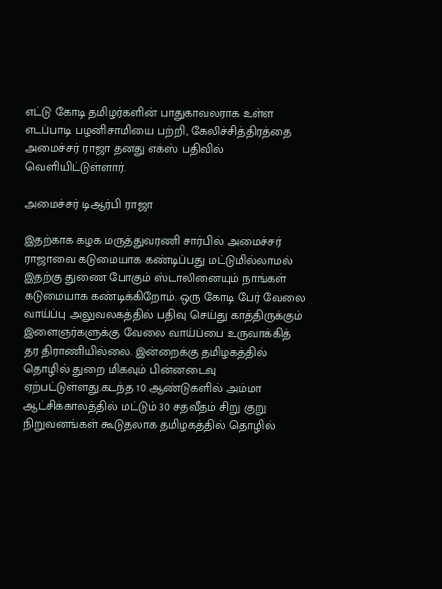எட்டு கோடி தமிழர்களின் பாதுகாவலராக உள்ள எடப்பாடி பழனிசாமியை பற்றி, கேலிச்சித்திரத்தை அமைச்சர் ராஜா தனது எக்ஸ் பதிவில் வெளியிட்டுள்ளார்.

அமைச்சர் டிஆர்பி ராஜா

இதற்காக கழக மருத்துவரணி சார்பில் அமைச்சர் ராஜாவை கடுமையாக கண்டிப்பது மட்டுமில்லாமல் இதற்கு துணை போகும் ஸ்டாலினையும் நாங்கள் கடுமையாக கண்டிக்கிறோம். ஒரு கோடி பேர் வேலை வாய்ப்பு அலுவலகத்தில் பதிவு செய்து காத்திருக்கும் இளைஞர்களுக்கு வேலை வாய்ப்பை உருவாக்கித் தர திராணியில்லை. இன்றைக்கு தமிழகத்தில் தொழில் துறை மிகவும் பின்னடைவு ஏற்பட்டுள்ளது.கடந்த 10 ஆண்டுகளில் அம்மா ஆட்சிக்காலத்தில் மட்டும் 30 சதவீதம் சிறு குறு நிறுவனங்கள் கூடுதலாக தமிழகத்தில் தொழில்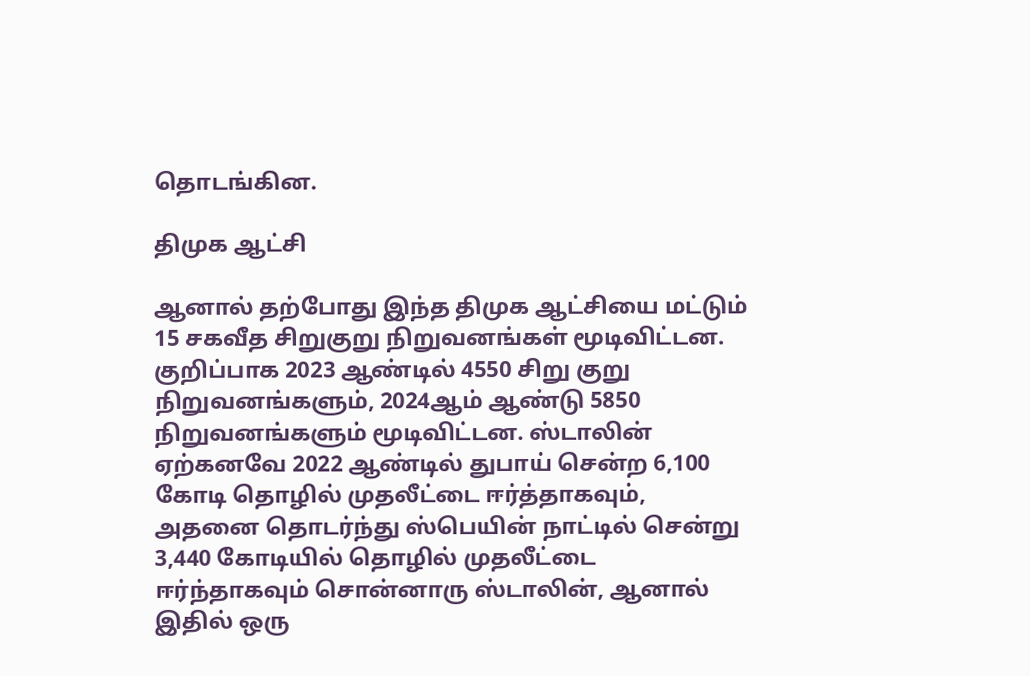தொடங்கின.

திமுக ஆட்சி

ஆனால் தற்போது இந்த திமுக ஆட்சியை மட்டும் 15 சகவீத சிறுகுறு நிறுவனங்கள் மூடிவிட்டன. குறிப்பாக 2023 ஆண்டில் 4550 சிறு குறு நிறுவனங்களும், 2024ஆம் ஆண்டு 5850 நிறுவனங்களும் மூடிவிட்டன. ஸ்டாலின் ஏற்கனவே 2022 ஆண்டில் துபாய் சென்ற 6,100 கோடி தொழில் முதலீட்டை ஈர்த்தாகவும், அதனை தொடர்ந்து ஸ்பெயின் நாட்டில் சென்று 3,440 கோடியில் தொழில் முதலீட்டை ஈர்ந்தாகவும் சொன்னாரு ஸ்டாலின், ஆனால் இதில் ஒரு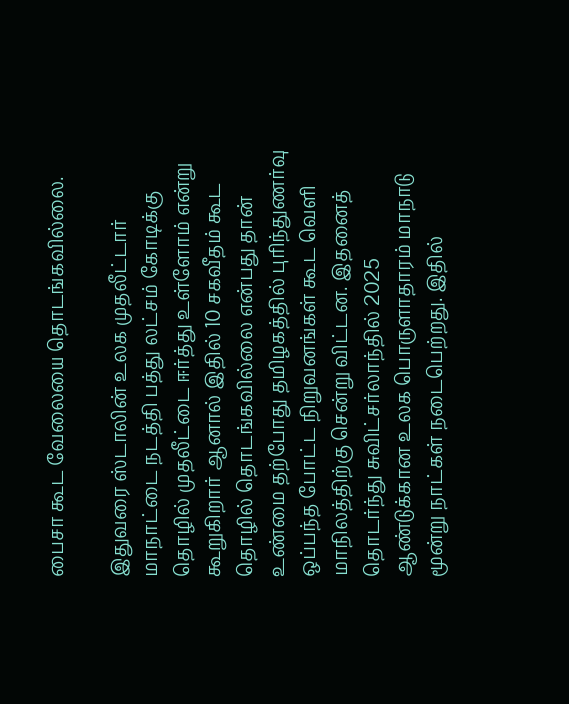பைசா கூட வேலையை தொடங்கவில்லை.

இதுவரை ஸ்டாலின் உலக முதலீட்டார் மாநாட்டை நடத்தி பத்து லட்சம் கோடிக்கு தொழில் முதலீட்டை ஈர்த்து உள்ளோம் என்று கூறுகிறார் ஆனால் இதில் 10 சகவீதம் கூட தொழில் தொடங்கவில்லை என்பது தான் உண்மை தற்போது தமிழகத்தில் புரிந்துணர்வு ஒப்பந்த போட்ட நிறுவனங்கள் கூட வெளி மாநிலத்திற்கு சென்று விட்டன. இதனைத் தொடர்ந்து சுவிட்சர்லாந்தில் 2025 ஆண்டுக்கான உலக பொருளாதாரம் மாநாடு மூன்று நாட்கள் நடைபெற்றது. இதில்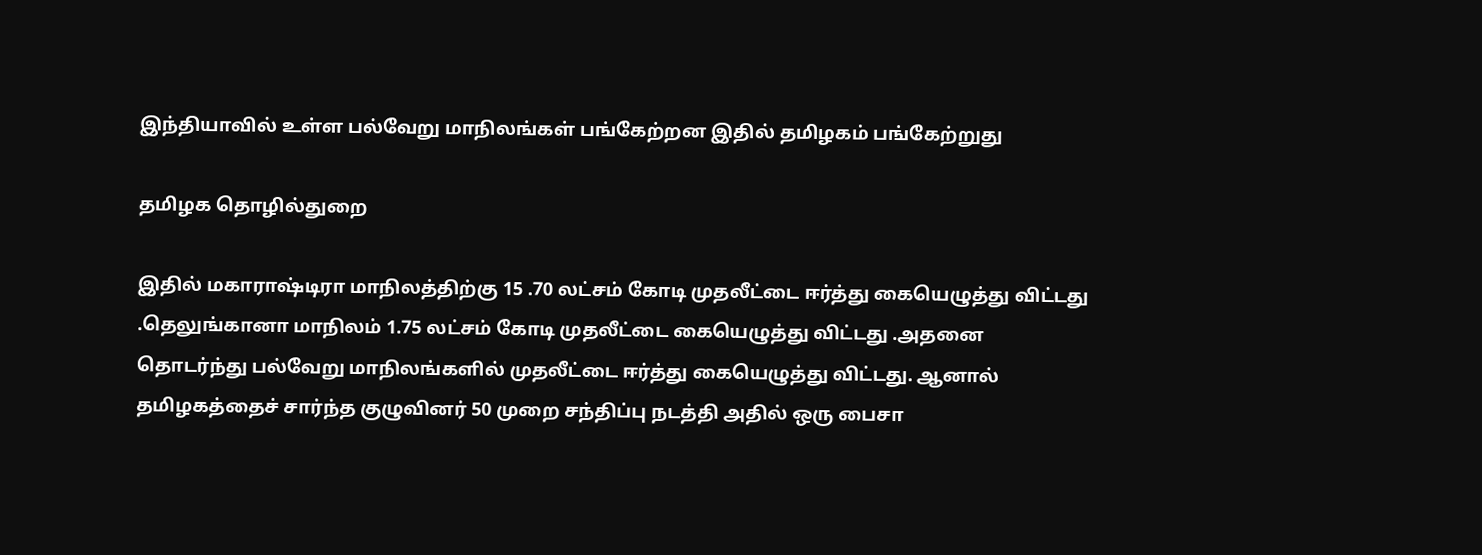இந்தியாவில் உள்ள பல்வேறு மாநிலங்கள் பங்கேற்றன இதில் தமிழகம் பங்கேற்றுது

தமிழக தொழில்துறை

இதில் மகாராஷ்டிரா மாநிலத்திற்கு 15 .70 லட்சம் கோடி முதலீட்டை ஈர்த்து கையெழுத்து விட்டது .தெலுங்கானா மாநிலம் 1.75 லட்சம் கோடி முதலீட்டை கையெழுத்து விட்டது .அதனை தொடர்ந்து பல்வேறு மாநிலங்களில் முதலீட்டை ஈர்த்து கையெழுத்து விட்டது. ஆனால் தமிழகத்தைச் சார்ந்த குழுவினர் 50 முறை சந்திப்பு நடத்தி அதில் ஒரு பைசா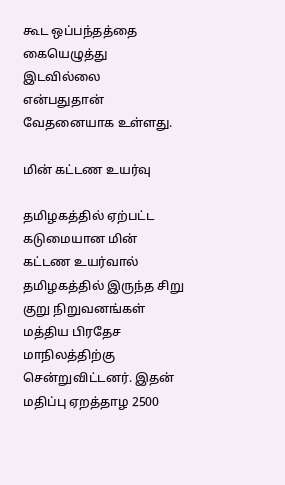கூட ஒப்பந்தத்தை கையெழுத்து இடவில்லை என்பதுதான் வேதனையாக உள்ளது.

மின் கட்டண உயர்வு

தமிழகத்தில் ஏற்பட்ட கடுமையான மின் கட்டண உயர்வால் தமிழகத்தில் இருந்த சிறு குறு நிறுவனங்கள் மத்திய பிரதேச மாநிலத்திற்கு சென்றுவிட்டனர். இதன் மதிப்பு ஏறத்தாழ 2500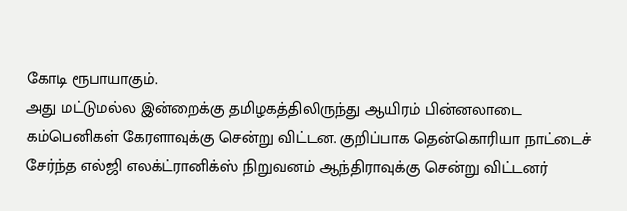கோடி ரூபாயாகும்.
அது மட்டுமல்ல இன்றைக்கு தமிழகத்திலிருந்து ஆயிரம் பின்னலாடை கம்பெனிகள் கேரளாவுக்கு சென்று விட்டன. குறிப்பாக தென்கொரியா நாட்டைச் சேர்ந்த எல்ஜி எலக்ட்ரானிக்ஸ் நிறுவனம் ஆந்திராவுக்கு சென்று விட்டனர்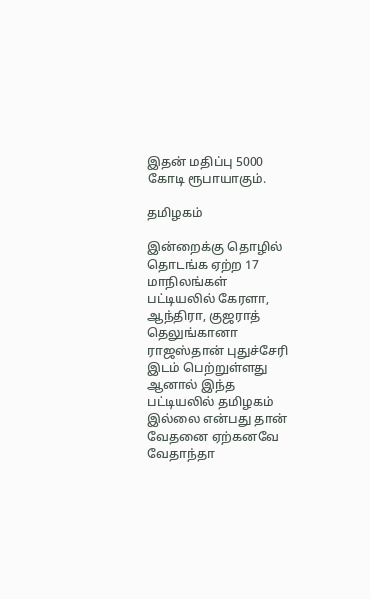இதன் மதிப்பு 5000 கோடி ரூபாயாகும்.

தமிழகம்

இன்றைக்கு தொழில் தொடங்க ஏற்ற 17 மாநிலங்கள் பட்டியலில் கேரளா, ஆந்திரா, குஜராத் தெலுங்கானா ராஜஸ்தான் புதுச்சேரி இடம் பெற்றுள்ளது ஆனால் இந்த பட்டியலில் தமிழகம் இல்லை என்பது தான் வேதனை ஏற்கனவே வேதாந்தா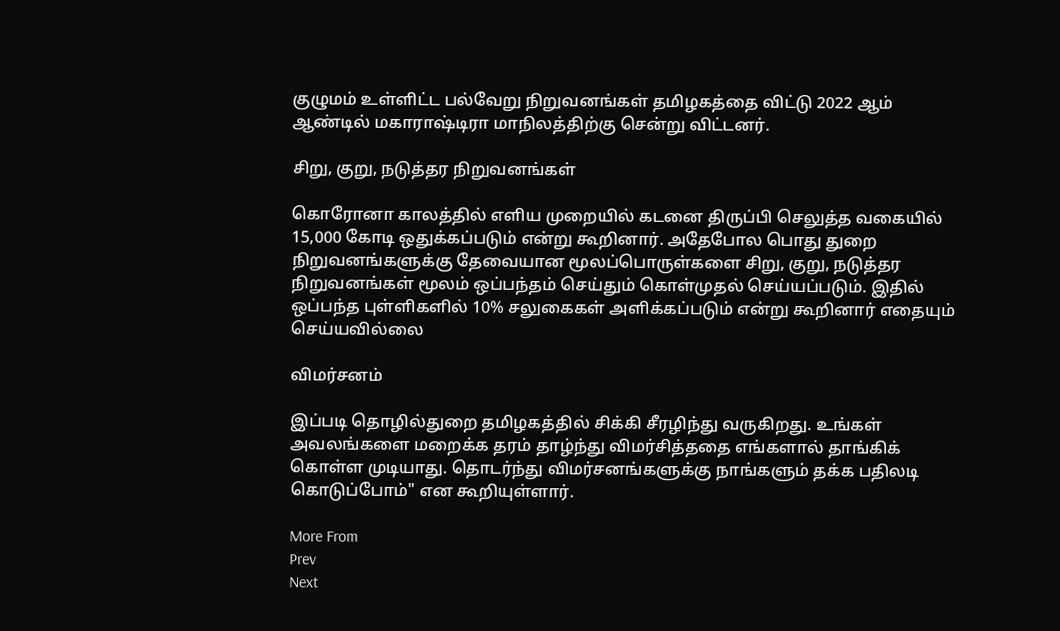குழுமம் உள்ளிட்ட பல்வேறு நிறுவனங்கள் தமிழகத்தை விட்டு 2022 ஆம் ஆண்டில் மகாராஷ்டிரா மாநிலத்திற்கு சென்று விட்டனர்.

சிறு, குறு, நடுத்தர நிறுவனங்கள்

கொரோனா காலத்தில் எளிய முறையில் கடனை திருப்பி செலுத்த வகையில் 15,000 கோடி ஒதுக்கப்படும் என்று கூறினார். அதேபோல பொது துறை நிறுவனங்களுக்கு தேவையான மூலப்பொருள்களை சிறு, குறு, நடுத்தர நிறுவனங்கள் மூலம் ஒப்பந்தம் செய்தும் கொள்முதல் செய்யப்படும். இதில் ஒப்பந்த புள்ளிகளில் 10% சலுகைகள் அளிக்கப்படும் என்று கூறினார் எதையும் செய்யவில்லை

விமர்சனம்

இப்படி தொழில்துறை தமிழகத்தில் சிக்கி சீரழிந்து வருகிறது. உங்கள் அவலங்களை மறைக்க தரம் தாழ்ந்து விமர்சித்ததை எங்களால் தாங்கிக் கொள்ள முடியாது. தொடர்ந்து விமர்சனங்களுக்கு நாங்களும் தக்க பதிலடி கொடுப்போம்" என கூறியுள்ளார்.

More From
Prev
Next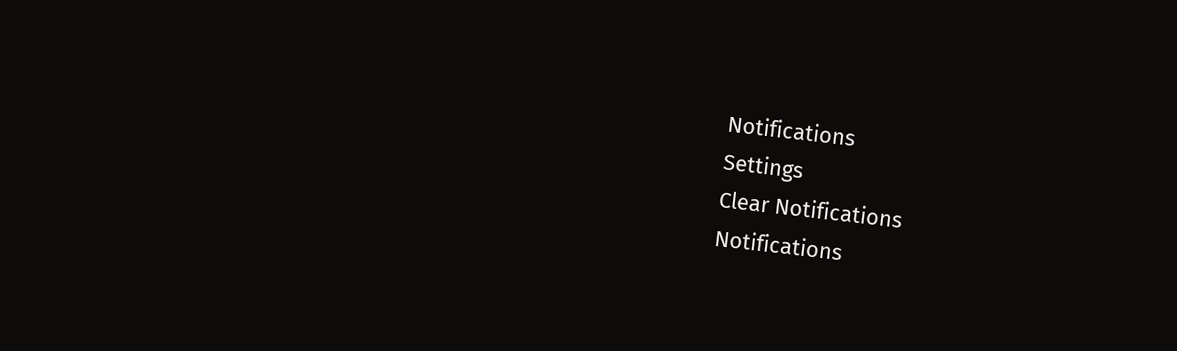Notifications
Settings
Clear Notifications
Notifications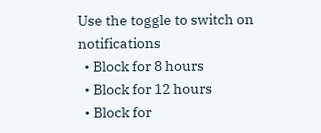Use the toggle to switch on notifications
  • Block for 8 hours
  • Block for 12 hours
  • Block for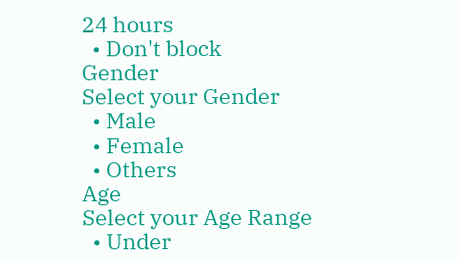24 hours
  • Don't block
Gender
Select your Gender
  • Male
  • Female
  • Others
Age
Select your Age Range
  • Under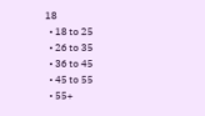18
  • 18 to 25
  • 26 to 35
  • 36 to 45
  • 45 to 55
  • 55+